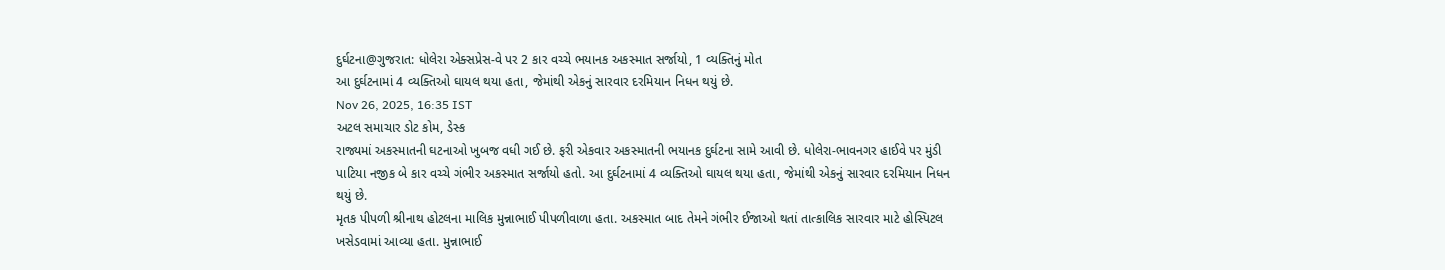દુર્ઘટના@ગુજરાત: ધોલેરા એક્સપ્રેસ-વે પર 2 કાર વચ્ચે ભયાનક અકસ્માત સર્જાયો, 1 વ્યક્તિનું મોત
આ દુર્ઘટનામાં 4 વ્યક્તિઓ ઘાયલ થયા હતા, જેમાંથી એકનું સારવાર દરમિયાન નિધન થયું છે.
Nov 26, 2025, 16:35 IST
અટલ સમાચાર ડોટ કોમ, ડેસ્ક
રાજ્યમાં અકસ્માતની ઘટનાઓ ખુબજ વધી ગઈ છે. ફરી એકવાર અકસ્માતની ભયાનક દુર્ઘટના સામે આવી છે. ધોલેરા-ભાવનગર હાઈવે પર મુંડી પાટિયા નજીક બે કાર વચ્ચે ગંભીર અકસ્માત સર્જાયો હતો. આ દુર્ઘટનામાં 4 વ્યક્તિઓ ઘાયલ થયા હતા, જેમાંથી એકનું સારવાર દરમિયાન નિધન થયું છે.
મૃતક પીપળી શ્રીનાથ હોટલના માલિક મુન્નાભાઈ પીપળીવાળા હતા. અકસ્માત બાદ તેમને ગંભીર ઈજાઓ થતાં તાત્કાલિક સારવાર માટે હોસ્પિટલ ખસેડવામાં આવ્યા હતા. મુન્નાભાઈ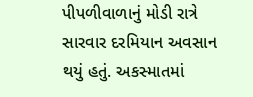પીપળીવાળાનું મોડી રાત્રે સારવાર દરમિયાન અવસાન થયું હતું. અકસ્માતમાં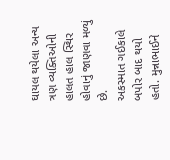ઘાયલ થયેલા અન્ય ત્રણ વ્યક્તિઓની હાલત હાલ સ્થિર હોવાનું જાણવા મળ્યું છે.
અકસ્માત ગઈકાલે બપોર બાદ થયો હતો. મુન્નાભાઈને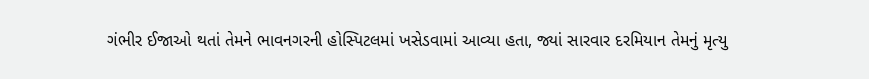ગંભીર ઈજાઓ થતાં તેમને ભાવનગરની હોસ્પિટલમાં ખસેડવામાં આવ્યા હતા, જ્યાં સારવાર દરમિયાન તેમનું મૃત્યુ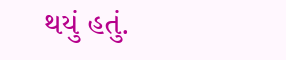થયું હતું.